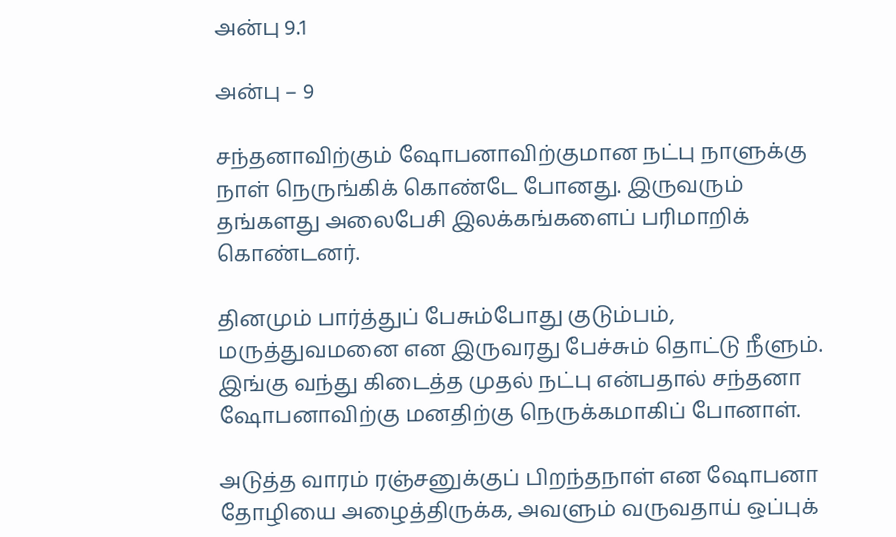அன்பு 9.1

அன்பு – 9

சந்தனாவிற்கும் ஷோபனாவிற்குமான நட்பு நாளுக்கு நாள் நெருங்கிக் கொண்டே போனது. இருவரும் தங்களது அலைபேசி இலக்கங்களைப் பரிமாறிக் கொண்டனர்.

தினமும் பார்த்துப் பேசும்போது குடும்பம், மருத்துவமனை என இருவரது பேச்சும் தொட்டு நீளும். இங்கு வந்து கிடைத்த முதல் நட்பு என்பதால் சந்தனா ஷோபனாவிற்கு மனதிற்கு நெருக்கமாகிப் போனாள்.

அடுத்த வாரம் ரஞ்சனுக்குப் பிறந்தநாள் என ஷோபனா தோழியை அழைத்திருக்க, அவளும் வருவதாய் ஒப்புக்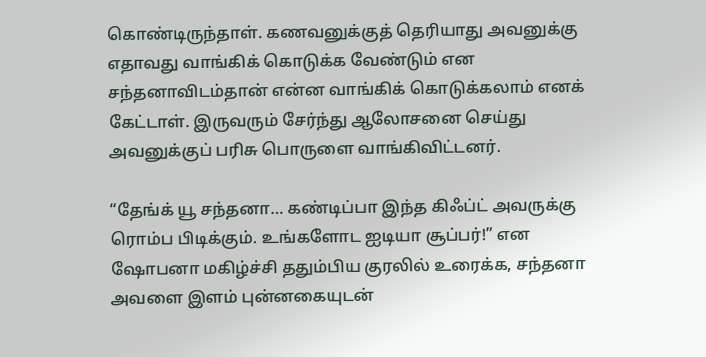கொண்டிருந்தாள். கணவனுக்குத் தெரியாது அவனுக்கு எதாவது வாங்கிக் கொடுக்க வேண்டும் என சந்தனாவிடம்தான் என்ன வாங்கிக் கொடுக்கலாம் எனக் கேட்டாள். இருவரும் சேர்ந்து ஆலோசனை செய்து அவனுக்குப் பரிசு பொருளை வாங்கிவிட்டனர்.

“தேங்க் யூ சந்தனா… கண்டிப்பா இந்த கிஃப்ட் அவருக்கு ரொம்ப பிடிக்கும். உங்களோட ஐடியா சூப்பர்!” என ஷோபனா மகிழ்ச்சி ததும்பிய குரலில் உரைக்க, சந்தனா அவளை இளம் புன்னகையுடன்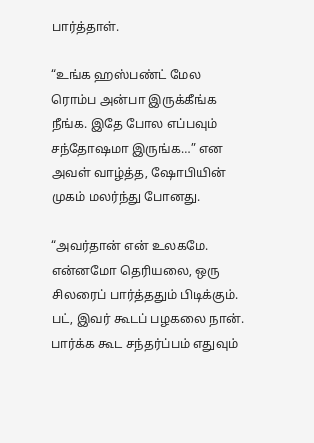பார்த்தாள்.

“உங்க ஹஸ்பண்ட் மேல ரொம்ப அன்பா இருக்கீங்க நீங்க. இதே போல எப்பவும் சந்தோஷமா இருங்க…” என அவள் வாழ்த்த, ஷோபியின் முகம் மலர்ந்து போனது.

“அவர்தான் என் உலகமே. என்னமோ தெரியலை, ஒரு சிலரைப் பார்த்ததும் பிடிக்கும். பட், இவர் கூடப் பழகலை நான். பார்க்க கூட சந்தர்ப்பம் எதுவும்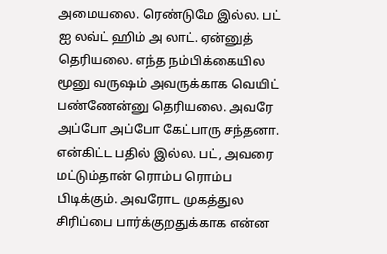அமையலை. ரெண்டுமே இல்ல. பட் ஐ லவ்ட் ஹிம் அ லாட். ஏன்னுத் தெரியலை. எந்த நம்பிக்கையில மூனு வருஷம் அவருக்காக வெயிட் பண்ணேன்னு தெரியலை. அவரே அப்போ அப்போ கேட்பாரு சந்தனா. என்கிட்ட பதில் இல்ல. பட், அவரை மட்டும்தான் ரொம்ப ரொம்ப பிடிக்கும். அவரோட முகத்துல சிரிப்பை பார்க்குறதுக்காக என்ன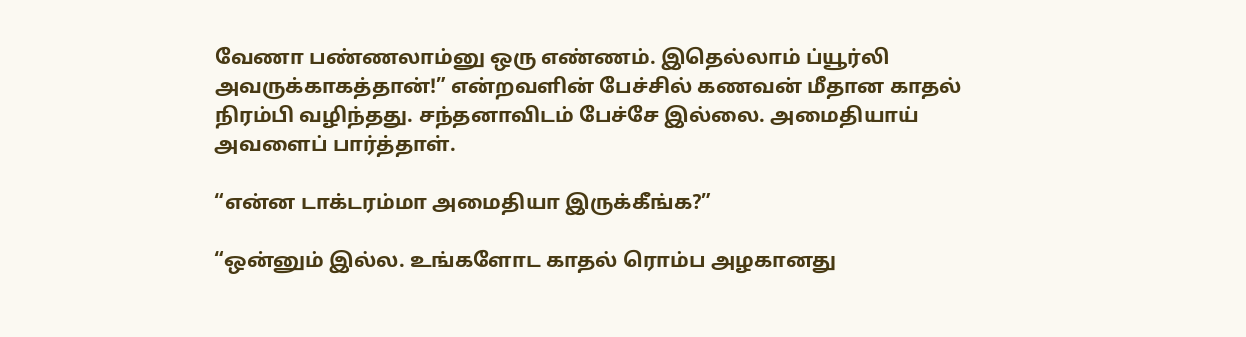வேணா பண்ணலாம்னு ஒரு எண்ணம். இதெல்லாம் ப்யூர்லி அவருக்காகத்தான்!” என்றவளின் பேச்சில் கணவன் மீதான காதல் நிரம்பி வழிந்தது. சந்தனாவிடம் பேச்சே இல்லை. அமைதியாய் அவளைப் பார்த்தாள்.

“என்ன டாக்டரம்மா அமைதியா இருக்கீங்க?”

“ஒன்னும் இல்ல. உங்களோட காதல் ரொம்ப அழகானது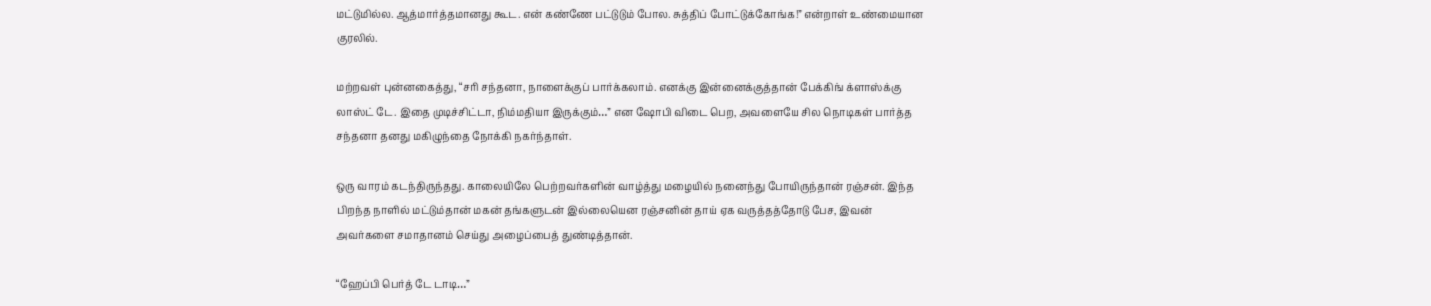மட்டுமில்ல. ஆத்மார்த்தமானது கூட. என் கண்ணே பட்டுடும் போல. சுத்திப் போட்டுக்கோங்க!” என்றாள் உண்மையான குரலில்.

மற்றவள் புன்னகைத்து, “சரி சந்தனா, நாளைக்குப் பார்க்கலாம். எனக்கு இன்னைக்குத்தான் பேக்கிங் க்ளாஸ்க்கு லாஸ்ட் டே. இதை முடிச்சிட்டா, நிம்மதியா இருக்கும்…” என ஷோபி விடை பெற, அவளையே சில நொடிகள் பார்த்த சந்தனா தனது மகிழுந்தை நோக்கி நகர்ந்தாள்.

ஒரு வாரம் கடந்திருந்தது. காலையிலே பெற்றவர்களின் வாழ்த்து மழையில் நனைந்து போயிருந்தான் ரஞ்சன். இந்த பிறந்த நாளில் மட்டும்தான் மகன் தங்களுடன் இல்லையென ரஞ்சனின் தாய் ஏக வருத்தத்தோடு பேச, இவன் அவர்களை சமாதானம் செய்து அழைப்பைத் துண்டித்தான்.

“ஹேப்பி பெர்த் டே டாடி…”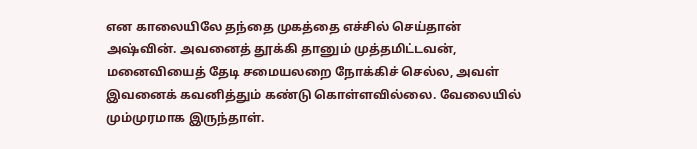என காலையிலே தந்தை முகத்தை எச்சில் செய்தான் அஷ்வின். அவனைத் தூக்கி தானும் முத்தமிட்டவன், மனைவியைத் தேடி சமையலறை நோக்கிச் செல்ல, அவள் இவனைக் கவனித்தும் கண்டு கொள்ளவில்லை. வேலையில் மும்முரமாக இருந்தாள்.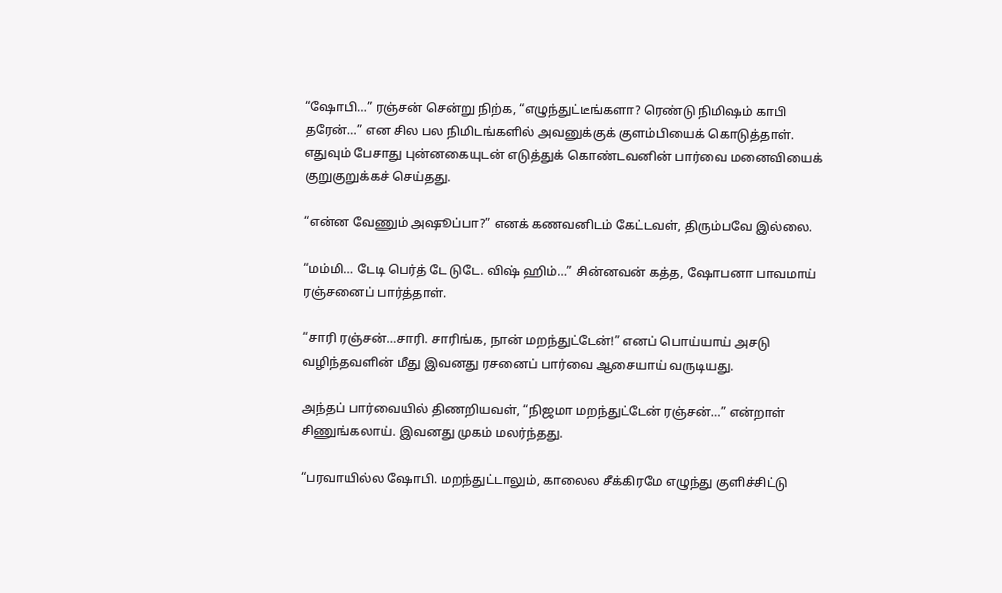“ஷோபி…” ரஞ்சன் சென்று நிற்க, “எழுந்துட்டீங்களா? ரெண்டு நிமிஷம் காபி தரேன்…” என சில பல நிமிடங்களில் அவனுக்குக் குளம்பியைக் கொடுத்தாள். எதுவும் பேசாது புன்னகையுடன் எடுத்துக் கொண்டவனின் பார்வை மனைவியைக் குறுகுறுக்கச் செய்தது.

“என்ன வேணும் அஷூப்பா?” எனக் கணவனிடம் கேட்டவள், திரும்பவே இல்லை.

“மம்மி… டேடி பெர்த் டே டுடே. விஷ் ஹிம்…” சின்னவன் கத்த, ஷோபனா பாவமாய் ரஞ்சனைப் பார்த்தாள்.

“சாரி ரஞ்சன்…சாரி‌. சாரிங்க, நான் மறந்துட்டேன்!” எனப் பொய்யாய் அசடு வழிந்தவளின் மீது இவனது ரசனைப் பார்வை ஆசையாய் வருடியது.

அந்தப் பார்வையில் திணறியவள், “நிஜமா மறந்துட்டேன் ரஞ்சன்…” என்றாள் சிணுங்கலாய். இவனது முகம் மலர்ந்தது‌.

“பரவாயில்ல ஷோபி. மறந்துட்டாலும், காலைல சீக்கிரமே எழுந்து குளிச்சிட்டு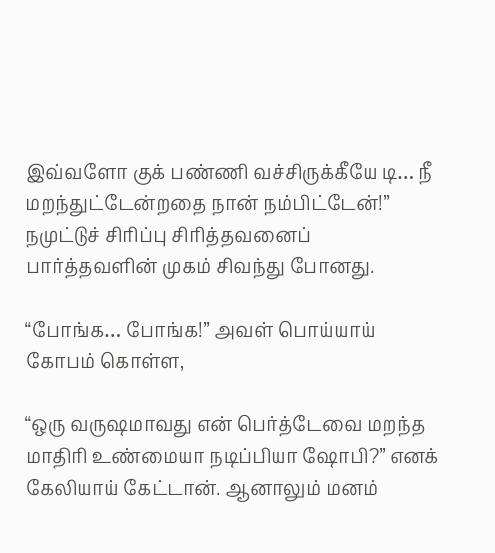இவ்வளோ குக் பண்ணி வச்சிருக்கீயே டி… நீ மறந்துட்டேன்றதை நான் நம்பிட்டேன்!” நமுட்டுச் சிரிப்பு சிரித்தவனைப் பார்த்தவளின் முகம் சிவந்து போனது.

“போங்க… போங்க!” அவள் பொய்யாய் கோபம் கொள்ள,

“ஒரு வருஷமாவது என் பெர்த்டேவை மறந்த மாதிரி உண்மையா நடிப்பியா ஷோபி?” எனக் கேலியாய் கேட்டான். ஆனாலும் மனம்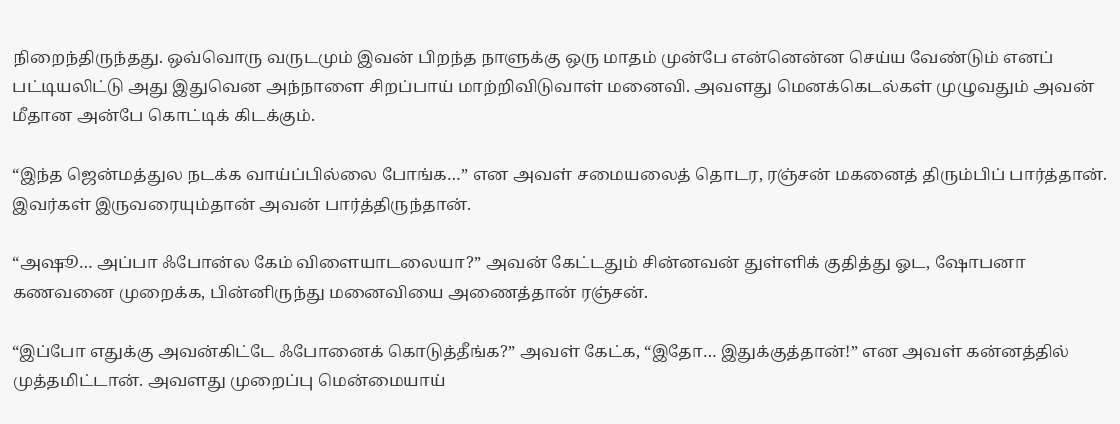நிறைந்திருந்தது. ஒவ்வொரு வருடமும் இவன் பிறந்த நாளுக்கு ஒரு மாதம் முன்பே என்னென்ன செய்ய வேண்டும் எனப் பட்டியலிட்டு அது இதுவென அந்நாளை சிறப்பாய் மாற்றிவிடுவாள் மனைவி. அவளது மெனக்கெடல்கள் முழுவதும் அவன் மீதான அன்பே கொட்டிக் கிடக்கும்.

“இந்த ஜென்மத்துல நடக்க வாய்ப்பில்லை போங்க…” என அவள் சமையலைத் தொடர, ரஞ்சன் மகனைத் திரும்பிப் பார்த்தான். இவர்கள் இருவரையும்தான் அவன் பார்த்திருந்தான்.

“அஷூ… அப்பா ஃபோன்ல கேம் விளையாடலையா?” அவன் கேட்டதும் சின்னவன் துள்ளிக் குதித்து ஓட, ஷோபனா கணவனை முறைக்க, பின்னிருந்து மனைவியை அணைத்தான் ரஞ்சன்.

“இப்போ எதுக்கு அவன்கிட்டே ஃபோனைக் கொடுத்தீங்க?” அவள் கேட்க, “இதோ… இதுக்குத்தான்!” என அவள் கன்னத்தில் முத்தமிட்டான். அவளது முறைப்பு மென்மையாய்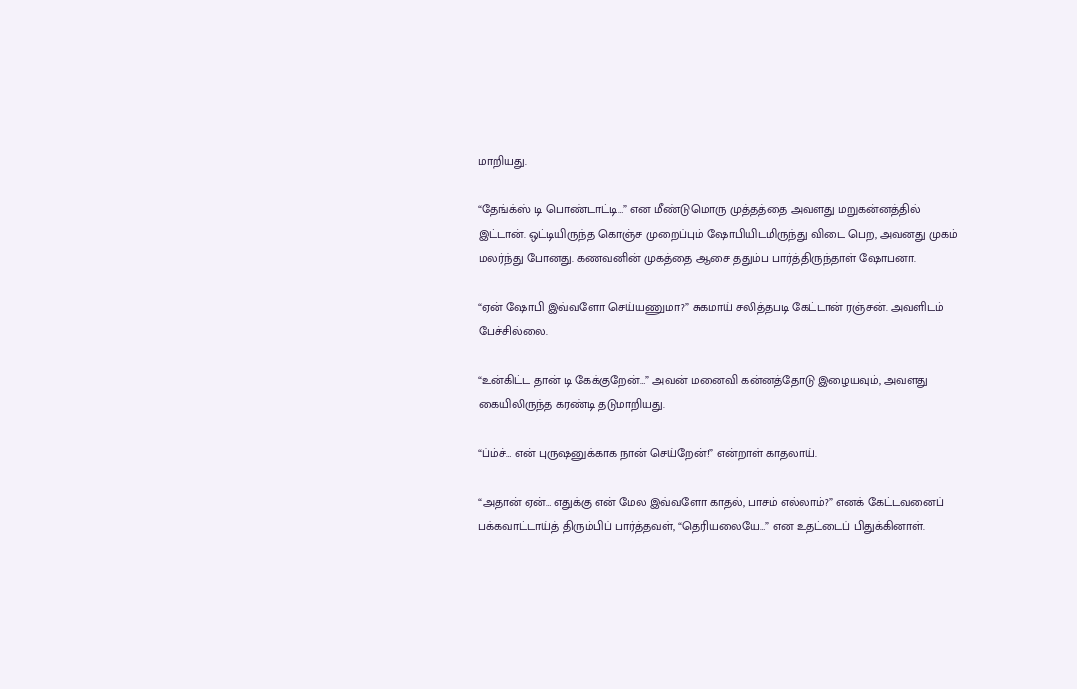மாறியது‌.

“தேங்க்ஸ் டி பொண்டாட்டி…” என மீண்டுமொரு முத்தத்தை அவளது மறுகன்னத்தில் இட்டான். ஒட்டியிருந்த கொஞ்ச முறைப்பும் ஷோபியிடமிருந்து விடை பெற, அவனது முகம் மலர்ந்து போனது. கணவனின் முகத்தை ஆசை ததும்ப பார்த்திருந்தாள் ஷோபனா.

“ஏன் ஷோபி இவ்வளோ செய்யணுமா?” சுகமாய் சலித்தபடி கேட்டான் ரஞ்சன். அவளிடம் பேச்சில்லை.

“உன்கிட்ட தான் டி கேக்குறேன்…” அவன் மனைவி கன்னத்தோடு இழையவும், அவளது கையிலிருந்த கரண்டி தடுமாறியது.

“ப்ம்ச்… என் புருஷனுக்காக நான் செய்றேன்!” என்றாள் காதலாய்.

“அதான் ஏன்… எதுக்கு என் மேல இவ்வளோ காதல், பாசம் எல்லாம்?” எனக் கேட்டவனைப் பக்கவாட்டாய்த் திரும்பிப் பார்த்தவள், “தெரியலையே…” என உதட்டைப் பிதுக்கினாள்.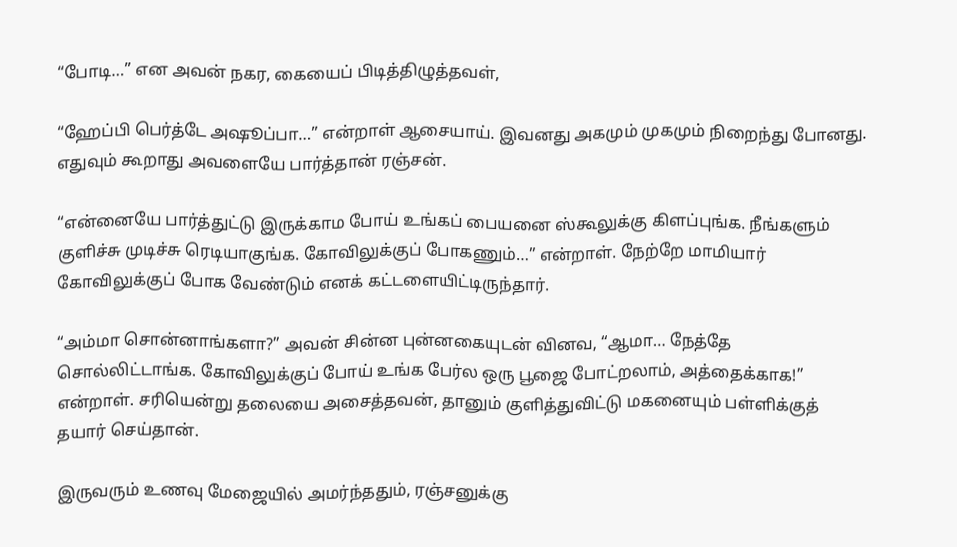“போடி…” என அவன் நகர, கையைப் பிடித்திழுத்தவள்,

“ஹேப்பி பெர்த்டே அஷூப்பா…” என்றாள் ஆசையாய். இவனது அகமும் முகமும் நிறைந்து போனது. எதுவும் கூறாது அவளையே பார்த்தான் ரஞ்சன்.

“என்னையே பார்த்துட்டு இருக்காம போய் உங்கப் பையனை ஸ்கூலுக்கு கிளப்புங்க. நீங்களும் குளிச்சு முடிச்சு ரெடியாகுங்க. கோவிலுக்குப் போகணும்…” என்றாள். நேற்றே மாமியார் கோவிலுக்குப் போக வேண்டும் எனக் கட்டளையிட்டிருந்தார்.

“அம்மா சொன்னாங்களா?” அவன் சின்ன புன்னகையுடன் வினவ, “ஆமா… நேத்தே சொல்லிட்டாங்க. கோவிலுக்குப் போய் உங்க பேர்ல ஒரு பூஜை போட்றலாம், அத்தைக்காக!” என்றாள். சரியென்று தலையை அசைத்தவன், தானும் குளித்துவிட்டு மகனையும் பள்ளிக்குத் தயார் செய்தான்.

இருவரும் உணவு மேஜையில் அமர்ந்ததும், ரஞ்சனுக்கு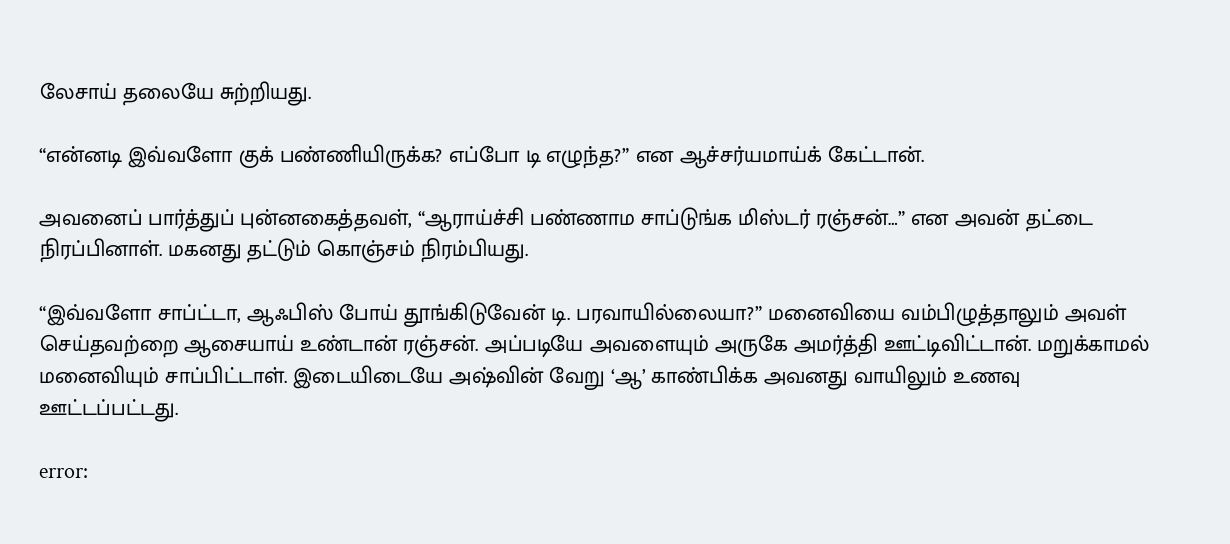லேசாய் தலையே சுற்றியது.

“என்னடி இவ்வளோ குக் பண்ணியிருக்க? எப்போ டி எழுந்த?” என ஆச்சர்யமாய்க் கேட்டான்.

அவனைப் பார்த்துப் புன்னகைத்தவள், “ஆராய்ச்சி பண்ணாம சாப்டுங்க மிஸ்டர் ரஞ்சன்…” என அவன் தட்டை நிரப்பினாள். மகனது தட்டும் கொஞ்சம் நிரம்பியது.

“இவ்வளோ சாப்ட்டா, ஆஃபிஸ் போய் தூங்கிடுவேன் டி. பரவாயில்லையா?” மனைவியை வம்பிழுத்தாலும் அவள் செய்தவற்றை ஆசையாய் உண்டான் ரஞ்சன். அப்படியே அவளையும் அருகே அமர்த்தி ஊட்டிவிட்டான். மறுக்காமல் மனைவியும் சாப்பிட்டாள். இடையிடையே அஷ்வின் வேறு ‘ஆ‌‌’ காண்பிக்க அவனது வாயிலும் உணவு ஊட்டப்பட்டது.

error: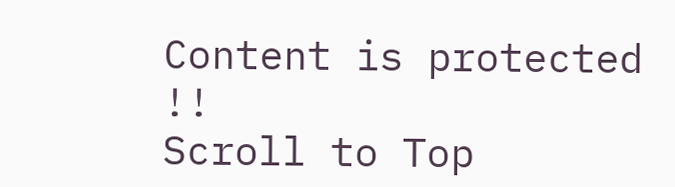Content is protected !!
Scroll to Top